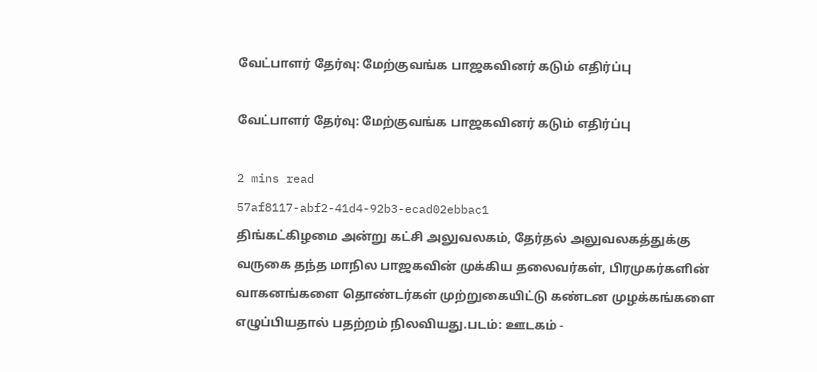வேட்பாளர் தேர்வு: மேற்குவங்க பாஜகவினர் கடும் எதிர்ப்பு

வேட்பாளர் தேர்வு: மேற்குவங்க பாஜகவினர் கடும் எதிர்ப்பு

2 mins read
57af8117-abf2-41d4-92b3-ecad02ebbac1
திங்கட்கிழமை அன்று கட்சி அலுவலகம், தேர்தல் அலுவலகத்துக்கு வருகை தந்த மாநில பாஜகவின் முக்கிய தலைவர்கள், பிரமுகர்களின் வாகனங்களை தொண்டர்கள் முற்றுகையிட்டு கண்டன முழக்கங்களை எழுப்பியதால் பதற்றம் நிலவியது.படம்: ஊடகம் -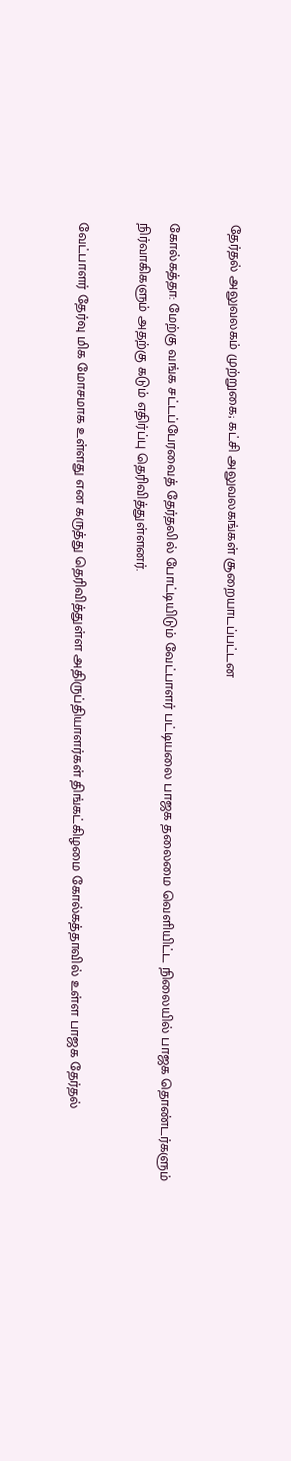தேர்தல் அலுவலகம் முற்றுகை; கட்சி அலுவலகங்கள் சூறையாடப்பட்டன

கோல்கத்தா: மேற்கு வங்க சட்டப்பேரவைத் தேர்தலில் போட்டியிடும் வேட்பாளர் பட்டியலை பாஜக தலைமை வெளியிட்ட நிலையில் பாஜக தொண்டர்களும் நிர்வாகிகளும் அதற்கு கடும் எதிர்ப்பு தெரிவித்துள்ளனர்.

வேட்பாளர் தேர்வு மிக மோசமாக உள்ளது என கருத்து தெரிவித்துள்ள அதிருப்தியாளர்கள் திங்கட்கிழமை கோல்கத்தாவில் உள்ள பாஜக தேர்தல்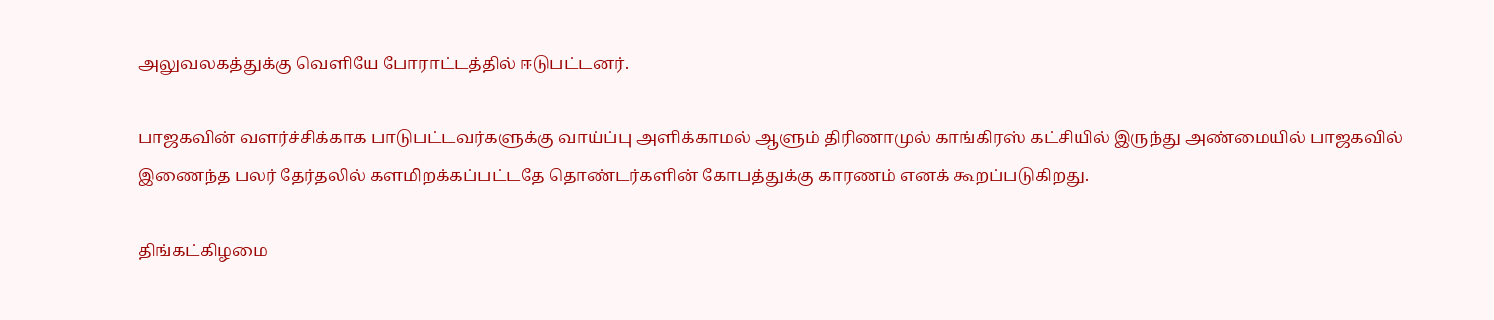அலுவலகத்துக்கு வெளியே போராட்டத்தில் ஈடுபட்டனர்.

பாஜகவின் வளர்ச்சிக்காக பாடுபட்டவர்களுக்கு வாய்ப்பு அளிக்காமல் ஆளும் திரிணாமுல் காங்கிரஸ் கட்சியில் இருந்து அண்மையில் பாஜகவில் இணைந்த பலர் தேர்தலில் களமிறக்கப்பட்டதே தொண்டர்களின் கோபத்துக்கு காரணம் எனக் கூறப்படுகிறது.

திங்கட்கிழமை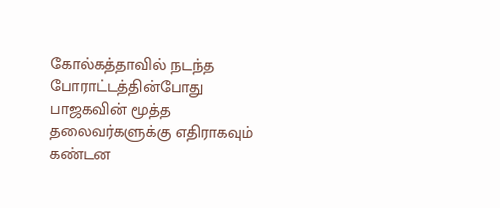கோல்கத்தாவில் நடந்த போராட்டத்தின்போது பாஜகவின் மூத்த தலைவர்களுக்கு எதிராகவும் கண்டன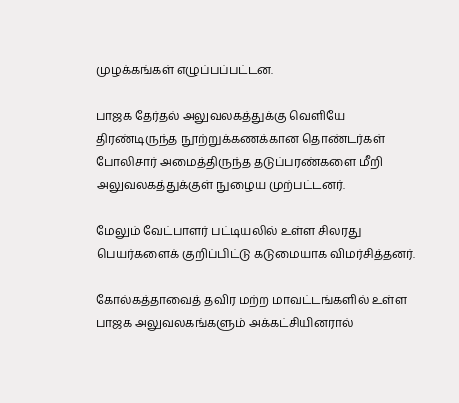முழக்கங்கள் எழுப்பப்பட்டன.

பாஜக தேர்தல் அலுவலகத்துக்கு வெளியே திரண்டிருந்த நூற்றுக்கணக்கான தொண்டர்கள் போலிசார் அமைத்திருந்த தடுப்பரண்களை மீறி அலுவலகத்துக்குள் நுழைய முற்பட்டனர்.

மேலும் வேட்பாளர் பட்டியலில் உள்ள சிலரது பெயர்களைக் குறிப்பிட்டு கடுமையாக விமர்சித்தனர்.

கோல்கத்தாவைத் தவிர மற்ற மாவட்டங்களில் உள்ள பாஜக அலுவலகங்களும் அக்கட்சியினரால்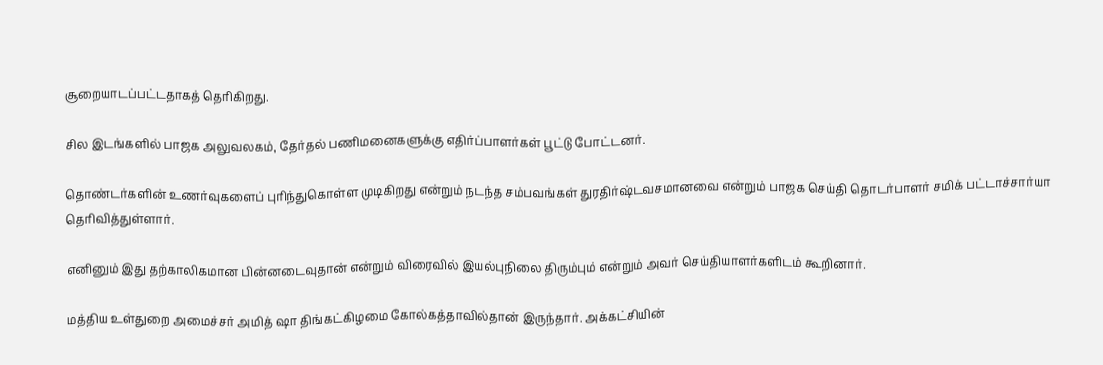சூறையாடப்பட்டதாகத் தெரிகிறது.

சில இடங்களில் பாஜக அலுவலகம், தேர்தல் பணிமனைகளுக்கு எதிர்ப்பாளர்கள் பூட்டு போட்டனர்.

தொண்டர்களின் உணர்வுகளைப் புரிந்துகொள்ள முடிகிறது என்றும் நடந்த சம்பவங்கள் துரதிர்ஷ்டவசமானவை என்றும் பாஜக செய்தி தொடர்பாளர் சமிக் பட்டாச்சார்யா தெரிவித்துள்ளார்.

எனினும் இது தற்காலிகமான பின்னடைவுதான் என்றும் விரைவில் இயல்புநிலை திரும்பும் என்றும் அவர் செய்தியாளர்களிடம் கூறினார்.

மத்திய உள்துறை அமைச்சர் அமித் ஷா திங்கட்கிழமை கோல்கத்தாவில்தான் இருந்தார். அக்கட்சியின்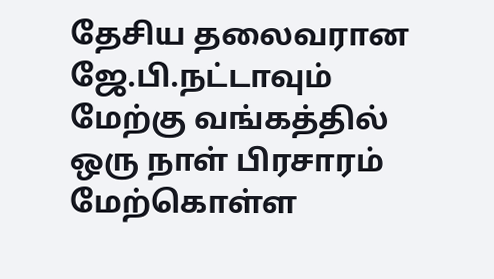தேசிய தலைவரான ஜே.பி.நட்டாவும் மேற்கு வங்கத்தில் ஒரு நாள் பிரசாரம் மேற்கொள்ள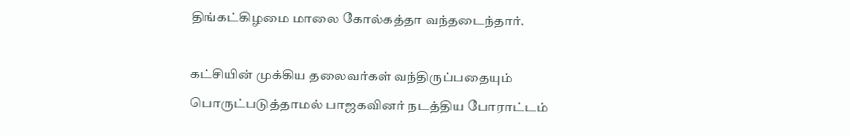திங்கட்கிழமை மாலை கோல்கத்தா வந்தடைந்தார்.

கட்சியின் முக்கிய தலைவர்கள் வந்திருப்பதையும் பொருட்படுத்தாமல் பாஜகவினர் நடத்திய போராட்டம்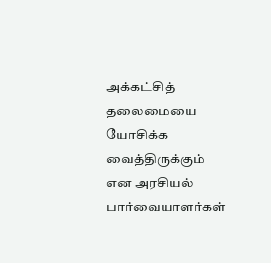அக்கட்சித் தலைமையை யோசிக்க வைத்திருக்கும் என அரசியல் பார்வையாளர்கள்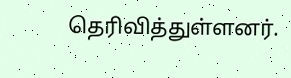தெரிவித்துள்ளனர்.